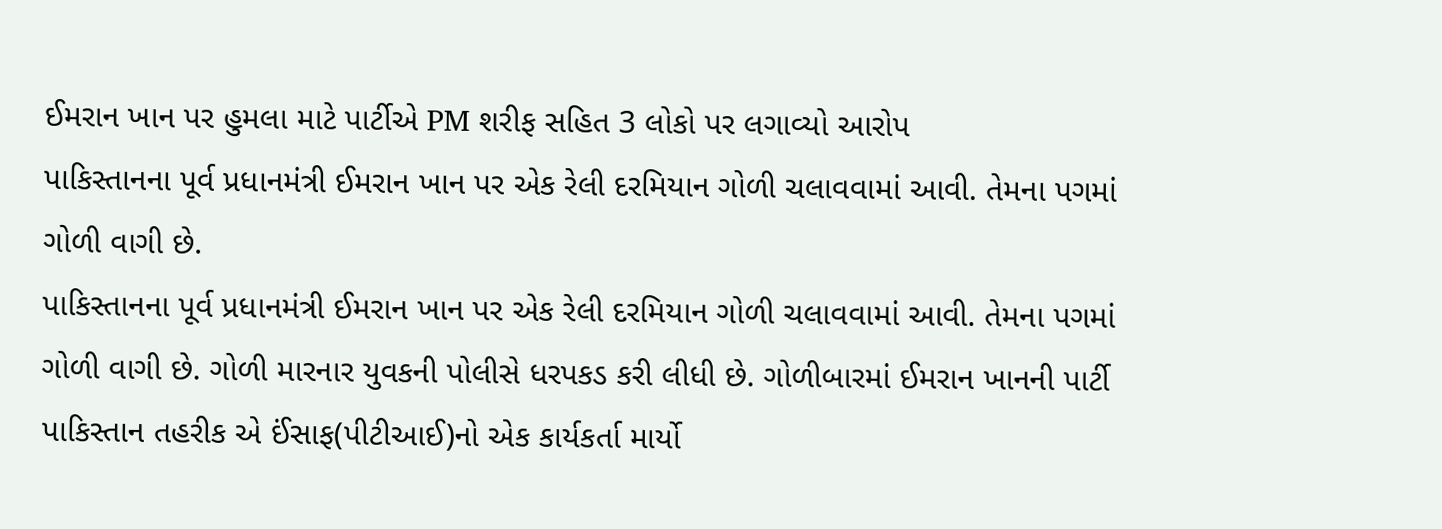ઈમરાન ખાન પર હુમલા માટે પાર્ટીએ PM શરીફ સહિત 3 લોકો પર લગાવ્યો આરોપ
પાકિસ્તાનના પૂર્વ પ્રધાનમંત્રી ઈમરાન ખાન પર એક રેલી દરમિયાન ગોળી ચલાવવામાં આવી. તેમના પગમાં ગોળી વાગી છે.
પાકિસ્તાનના પૂર્વ પ્રધાનમંત્રી ઈમરાન ખાન પર એક રેલી દરમિયાન ગોળી ચલાવવામાં આવી. તેમના પગમાં ગોળી વાગી છે. ગોળી મારનાર યુવકની પોલીસે ધરપકડ કરી લીધી છે. ગોળીબારમાં ઈમરાન ખાનની પાર્ટી પાકિસ્તાન તહરીક એ ઈંસાફ(પીટીઆઈ)નો એક કાર્યકર્તા માર્યો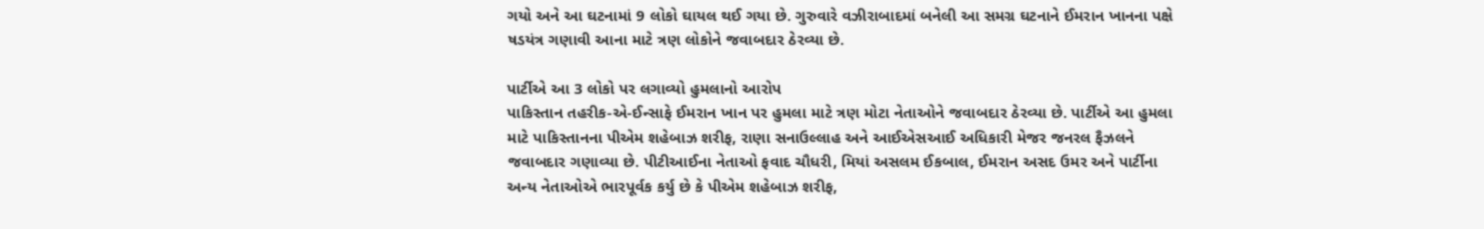ગયો અને આ ઘટનામાં 9 લોકો ઘાયલ થઈ ગયા છે. ગુરુવારે વઝીરાબાદમાં બનેલી આ સમગ્ર ઘટનાને ઈમરાન ખાનના પક્ષે ષડયંત્ર ગણાવી આના માટે ત્રણ લોકોને જવાબદાર ઠેરવ્યા છે.

પાર્ટીએ આ 3 લોકો પર લગાવ્યો હુમલાનો આરોપ
પાકિસ્તાન તહરીક-એ-ઈન્સાફે ઈમરાન ખાન પર હુમલા માટે ત્રણ મોટા નેતાઓને જવાબદાર ઠેરવ્યા છે. પાર્ટીએ આ હુમલા માટે પાકિસ્તાનના પીએમ શહેબાઝ શરીફ, રાણા સનાઉલ્લાહ અને આઈએસઆઈ અધિકારી મેજર જનરલ ફૈઝલને જવાબદાર ગણાવ્યા છે. પીટીઆઈના નેતાઓ ફવાદ ચૌધરી, મિયાં અસલમ ઈકબાલ, ઈમરાન અસદ ઉમર અને પાર્ટીના અન્ય નેતાઓએ ભારપૂર્વક કર્યુ છે કે પીએમ શહેબાઝ શરીફ,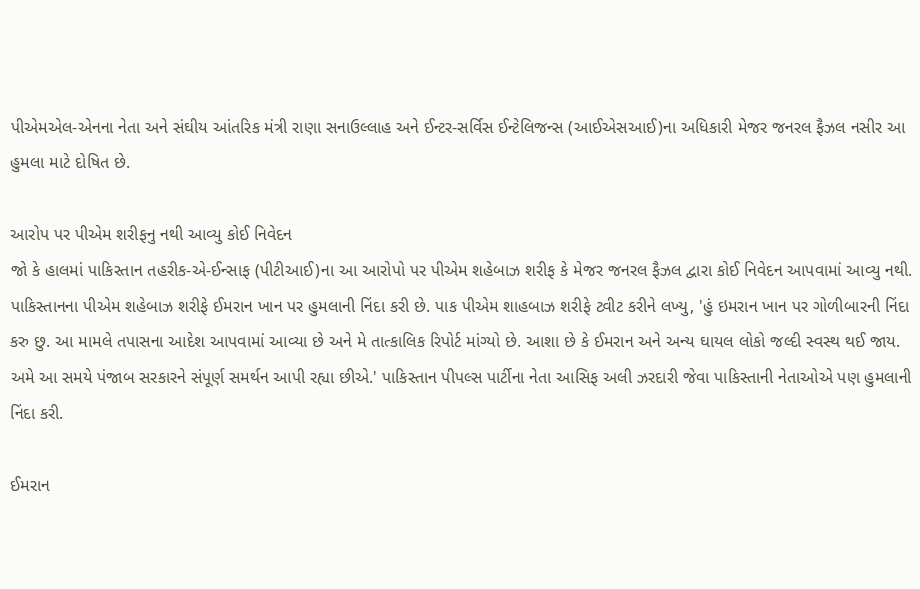પીએમએલ-એનના નેતા અને સંઘીય આંતરિક મંત્રી રાણા સનાઉલ્લાહ અને ઈન્ટર-સર્વિસ ઈન્ટેલિજન્સ (આઈએસઆઈ)ના અધિકારી મેજર જનરલ ફૈઝલ નસીર આ હુમલા માટે દોષિત છે.

આરોપ પર પીએમ શરીફનુ નથી આવ્યુ કોઈ નિવેદન
જો કે હાલમાં પાકિસ્તાન તહરીક-એ-ઈન્સાફ (પીટીઆઈ)ના આ આરોપો પર પીએમ શહેબાઝ શરીફ કે મેજર જનરલ ફૈઝલ દ્વારા કોઈ નિવેદન આપવામાં આવ્યુ નથી. પાકિસ્તાનના પીએમ શહેબાઝ શરીફે ઈમરાન ખાન પર હુમલાની નિંદા કરી છે. પાક પીએમ શાહબાઝ શરીફે ટ્વીટ કરીને લખ્યુ, 'હું ઇમરાન ખાન પર ગોળીબારની નિંદા કરુ છુ. આ મામલે તપાસના આદેશ આપવામાં આવ્યા છે અને મે તાત્કાલિક રિપોર્ટ માંગ્યો છે. આશા છે કે ઈમરાન અને અન્ય ઘાયલ લોકો જલ્દી સ્વસ્થ થઈ જાય. અમે આ સમયે પંજાબ સરકારને સંપૂર્ણ સમર્થન આપી રહ્યા છીએ.' પાકિસ્તાન પીપલ્સ પાર્ટીના નેતા આસિફ અલી ઝરદારી જેવા પાકિસ્તાની નેતાઓએ પણ હુમલાની નિંદા કરી.

ઈમરાન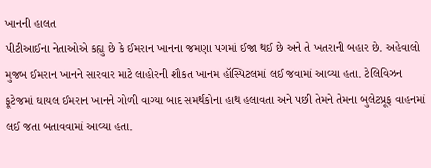ખાનની હાલત
પીટીઆઈના નેતાઓએ કહ્યુ છે કે ઈમરાન ખાનના જમણા પગમાં ઈજા થઈ છે અને તે ખતરાની બહાર છે. અહેવાલો મુજબ ઈમરાન ખાનને સારવાર માટે લાહોરની શૌકત ખાનમ હૉસ્પિટલમાં લઈ જવામાં આવ્યા હતા. ટેલિવિઝન ફૂટેજમાં ઘાયલ ઈમરાન ખાનને ગોળી વાગ્યા બાદ સમર્થકોના હાથ હલાવતા અને પછી તેમને તેમના બુલેટપ્રૂફ વાહનમાં લઈ જતા બતાવવામાં આવ્યા હતા.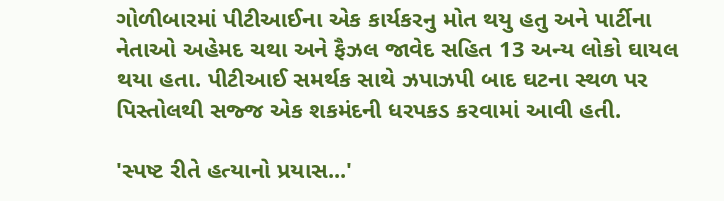ગોળીબારમાં પીટીઆઈના એક કાર્યકરનુ મોત થયુ હતુ અને પાર્ટીના નેતાઓ અહેમદ ચથા અને ફૈઝલ જાવેદ સહિત 13 અન્ય લોકો ઘાયલ થયા હતા. પીટીઆઈ સમર્થક સાથે ઝપાઝપી બાદ ઘટના સ્થળ પર પિસ્તોલથી સજ્જ એક શકમંદની ધરપકડ કરવામાં આવી હતી.

'સ્પષ્ટ રીતે હત્યાનો પ્રયાસ...'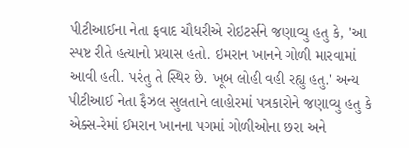પીટીઆઈના નેતા ફવાદ ચૌધરીએ રોઇટર્સને જણાવ્યુ હતુ કે, 'આ સ્પષ્ટ રીતે હત્યાનો પ્રયાસ હતો. ઇમરાન ખાનને ગોળી મારવામાં આવી હતી. પરંતુ તે સ્થિર છે. ખૂબ લોહી વહી રહ્યુ હતુ.' અન્ય પીટીઆઈ નેતા ફૈઝલ સુલતાને લાહોરમાં પત્રકારોને જણાવ્યુ હતુ કે એક્સ-રેમાં ઈમરાન ખાનના પગમાં ગોળીઓના છરા અને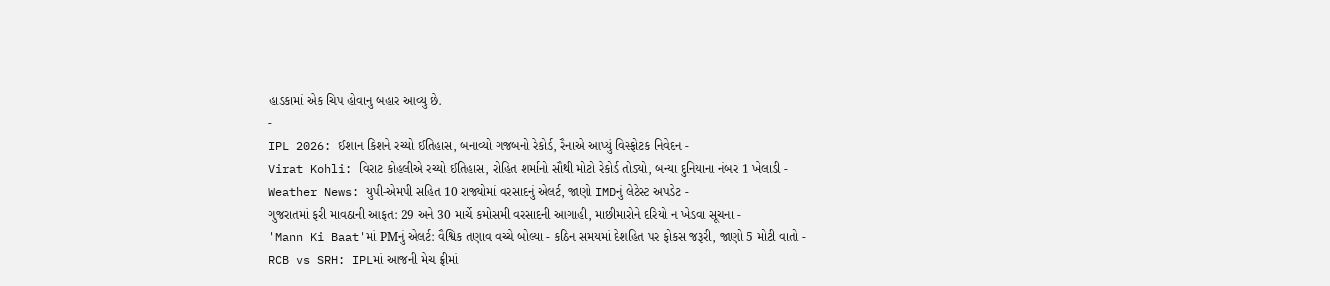હાડકામાં એક ચિપ હોવાનુ બહાર આવ્યુ છે.
-
IPL 2026: ઈશાન કિશને રચ્યો ઈતિહાસ, બનાવ્યો ગજબનો રેકોર્ડ, રૈનાએ આપ્યું વિસ્ફોટક નિવેદન -
Virat Kohli: વિરાટ કોહલીએ રચ્યો ઈતિહાસ, રોહિત શર્માનો સૌથી મોટો રેકોર્ડ તોડ્યો, બન્યા દુનિયાના નંબર 1 ખેલાડી -
Weather News: યુપી-એમપી સહિત 10 રાજ્યોમાં વરસાદનું એલર્ટ, જાણો IMDનું લેટેસ્ટ અપડેટ -
ગુજરાતમાં ફરી માવઠાની આફત: 29 અને 30 માર્ચે કમોસમી વરસાદની આગાહી, માછીમારોને દરિયો ન ખેડવા સૂચના -
'Mann Ki Baat'માં PMનું એલર્ટ: વૈશ્વિક તણાવ વચ્ચે બોલ્યા - કઠિન સમયમાં દેશહિત પર ફોકસ જરૂરી, જાણો 5 મોટી વાતો -
RCB vs SRH: IPLમાં આજની મેચ ફ્રીમાં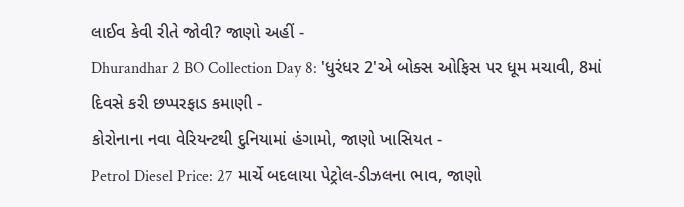લાઈવ કેવી રીતે જોવી? જાણો અહીં -
Dhurandhar 2 BO Collection Day 8: 'ધુરંધર 2'એ બોક્સ ઓફિસ પર ધૂમ મચાવી, 8માં દિવસે કરી છપ્પરફાડ કમાણી -
કોરોનાના નવા વેરિયન્ટથી દુનિયામાં હંગામો, જાણો ખાસિયત -
Petrol Diesel Price: 27 માર્ચે બદલાયા પેટ્રોલ-ડીઝલના ભાવ, જાણો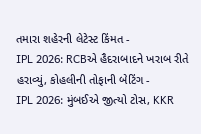તમારા શહેરની લેટેસ્ટ કિંમત -
IPL 2026: RCBએ હૈદરાબાદને ખરાબ રીતે હરાવ્યું, કોહલીની તોફાની બેટિંગ -
IPL 2026: મુંબઈએ જીત્યો ટોસ, KKR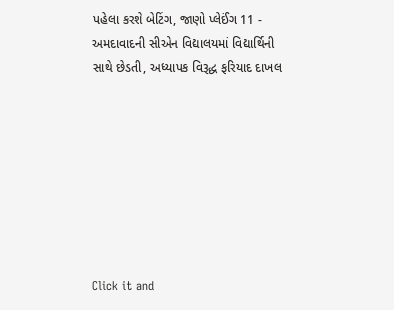પહેલા કરશે બેટિંગ, જાણો પ્લેઈંગ 11 -
અમદાવાદની સીએન વિદ્યાલયમાં વિદ્યાર્થિની સાથે છેડતી, અધ્યાપક વિરૂદ્ધ ફરિયાદ દાખલ








Click it and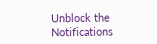Unblock the Notifications